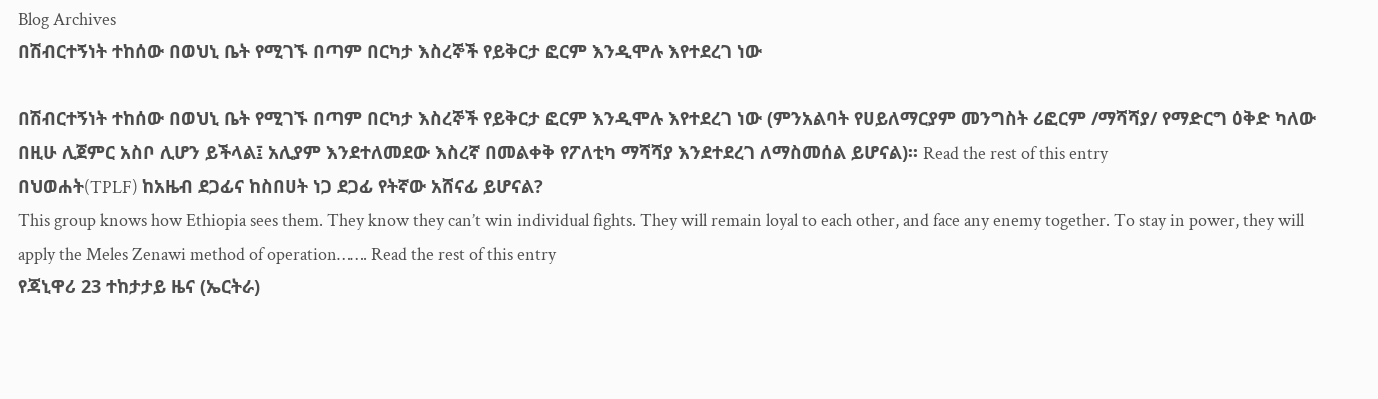Blog Archives
በሽብርተኝነት ተከሰው በወህኒ ቤት የሚገኙ በጣም በርካታ እስረኞች የይቅርታ ፎርም እንዲሞሉ እየተደረገ ነው

በሽብርተኝነት ተከሰው በወህኒ ቤት የሚገኙ በጣም በርካታ እስረኞች የይቅርታ ፎርም እንዲሞሉ እየተደረገ ነው (ምንአልባት የሀይለማርያም መንግስት ሪፎርም /ማሻሻያ/ የማድርግ ዕቅድ ካለው በዚሁ ሊጀምር አስቦ ሊሆን ይችላል፤ አሊያም እንደተለመደው እስረኛ በመልቀቅ የፖለቲካ ማሻሻያ እንደተደረገ ለማስመሰል ይሆናል)፡፡ Read the rest of this entry
በህወሐት(TPLF) ከአዜብ ደጋፊና ከስበሀት ነጋ ደጋፊ የትኛው አሸናፊ ይሆናል?
This group knows how Ethiopia sees them. They know they can’t win individual fights. They will remain loyal to each other, and face any enemy together. To stay in power, they will apply the Meles Zenawi method of operation……. Read the rest of this entry
የጃኒዋሪ 23 ተከታታይ ዜና (ኤርትራ)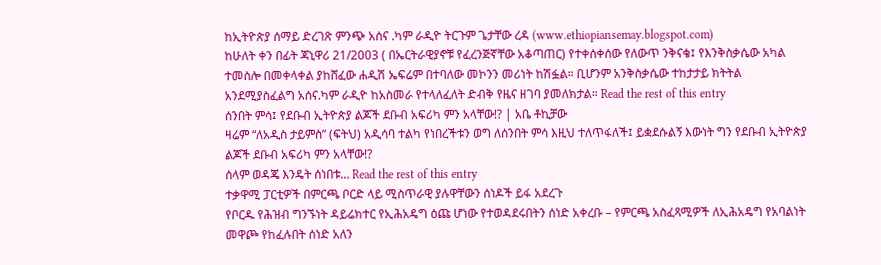ከኢትዮጵያ ሰማይ ድረገጽ ምንጭ አሰና .ካም ራዲዮ ትርጉም ጌታቸው ረዳ (www.ethiopiansemay.blogspot.com)
ከሁለት ቀን በፊት ጃኒዋሪ 21/2003 ( በኤርትራዊያኖቹ የፈረንጅኛቸው አቆጣጠር) የተቀሰቀሰው የለውጥ ንቅናቄ፤ የእንቅስቃሴው አካል ተመስሎ በመቀላቀል ያከሸፈው ሐዲሽ ኤፍሬም በተባለው መኮንን መሪነት ከሽፏል። ቢሆንም አንቅስቃሴው ተከታታይ ክትትል አንደሚያስፈልግ አሰና.ካም ራዲዮ ከአስመራ የተላለፈለት ድብቅ የዜና ዘገባ ያመለክታል። Read the rest of this entry
ሰንበት ምሳ፤ የደቡብ ኢትዮጵያ ልጆች ደቡብ አፍሪካ ምን አላቸው!? | አቤ ቶኪቻው
ዛሬም “ለአዲስ ታይምስ” (ፍትህ) አዲሳባ ተልካ የነበረችቱን ወግ ለሰንበት ምሳ እዚህ ተለጥፋለች፤ ይቋደሱልኝ እውነት ግን የደቡብ ኢትዮጵያ ልጆች ደቡብ አፍሪካ ምን አላቸው!?
ሰላም ወዳጄ እንዴት ሰነበቱ… Read the rest of this entry
ተቃዋሚ ፓርቲዎች በምርጫ ቦርድ ላይ ሚስጥራዊ ያሉዋቸውን ሰነዶች ይፋ አደረጉ
የቦርዱ የሕዝብ ግንኙነት ዳይሬክተር የኢሕአዴግ ዕጩ ሆነው የተወዳደሩበትን ሰነድ አቀረቡ – የምርጫ አስፈጻሚዎች ለኢሕአዴግ የአባልነት መዋጮ የከፈሉበት ሰነድ አለን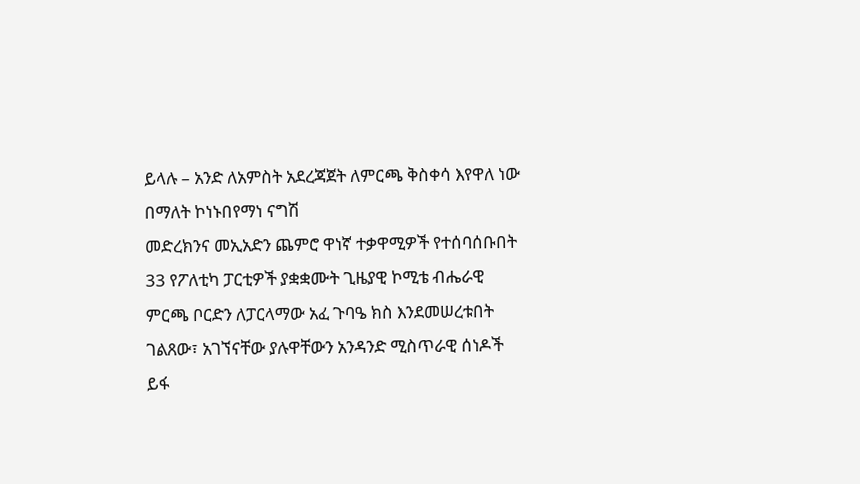ይላሉ – አንድ ለአምስት አደረጃጀት ለምርጫ ቅስቀሳ እየዋለ ነው በማለት ኮነኑበየማነ ናግሽ
መድረክንና መኢአድን ጨምሮ ዋነኛ ተቃዋሚዎች የተሰባሰቡበት 33 የፖለቲካ ፓርቲዎች ያቋቋሙት ጊዜያዊ ኮሚቴ ብሔራዊ ምርጫ ቦርድን ለፓርላማው አፈ ጉባዔ ክስ እንደመሠረቱበት ገልጸው፣ አገኘናቸው ያሉዋቸውን አንዳንድ ሚስጥራዊ ሰነዶች ይፋ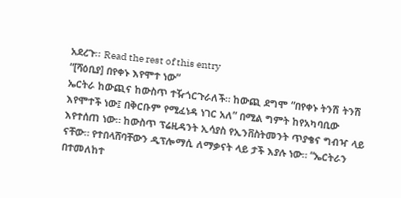አደረጉ፡፡ Read the rest of this entry
“[ሻዕቢያ] በየቀኑ እየሞተ ነው”
ኤርትራ ከውጪና ከውስጥ ተዥጎርጉራለች። ከውጪ ደግሞ “በየቀኑ ትንሽ ትንሽ እየሞተች ነው፤ በቅርቡም የሚፈነዳ ነገር አለ” በሚል ግምት ከየአካባቢው እየተሰጠ ነው። ከውስጥ ፕሬዚዳንት ኢሳያስ የኢንቨስትመንት ጥያቄና ግብዣ ላይ ናቸው። የተበላሸባቸውን ዲፕሎማሲ ለማቃናት ላይ ታች እያሉ ነው። “ኤርትራን በተመለከተ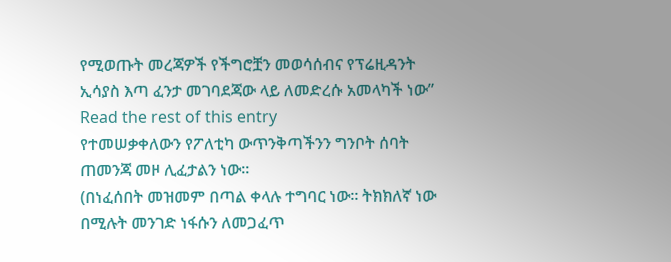የሚወጡት መረጃዎች የችግሮቿን መወሳሰብና የፕሬዚዳንት ኢሳያስ እጣ ፈንታ መገባደጃው ላይ ለመድረሱ አመላካች ነው” Read the rest of this entry
የተመሠቃቀለውን የፖለቲካ ውጥንቅጣችንን ግንቦት ሰባት ጠመንጃ መዞ ሊፈታልን ነው።
(በነፈሰበት መዝመም በጣል ቀላሉ ተግባር ነው። ትክክለኛ ነው በሚሉት መንገድ ነፋሱን ለመጋፈጥ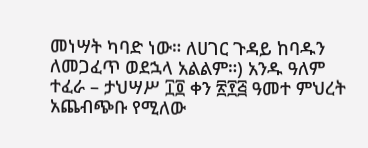መነሣት ካባድ ነው። ለሀገር ጉዳይ ከባዱን ለመጋፈጥ ወደኋላ አልልም።) አንዱ ዓለም ተፈራ – ታህሣሥ ፲፬ ቀን ፳፻፭ ዓመተ ምህረት አጨብጭቡ የሚለው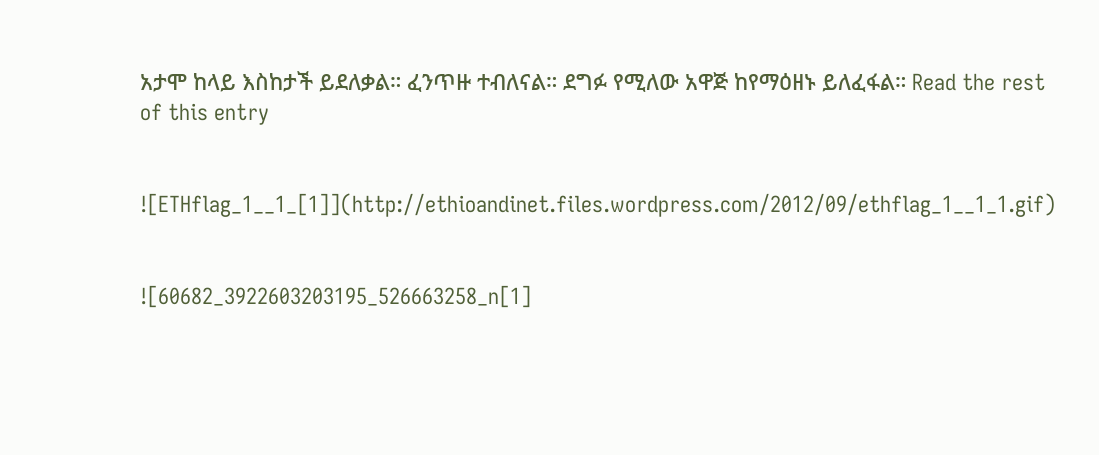አታሞ ከላይ እስከታች ይደለቃል። ፈንጥዙ ተብለናል። ደግፉ የሚለው አዋጅ ከየማዕዘኑ ይለፈፋል። Read the rest of this entry


![ETHflag_1__1_[1]](http://ethioandinet.files.wordpress.com/2012/09/ethflag_1__1_1.gif)


![60682_3922603203195_526663258_n[1]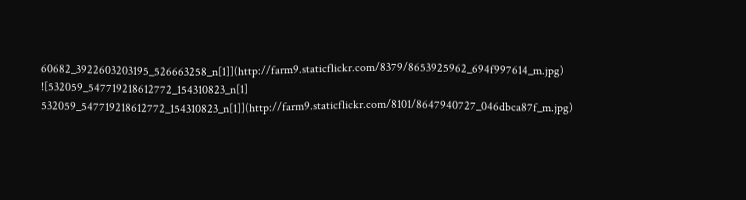60682_3922603203195_526663258_n[1]](http://farm9.staticflickr.com/8379/8653925962_694f997614_m.jpg)
![532059_547719218612772_154310823_n[1] 532059_547719218612772_154310823_n[1]](http://farm9.staticflickr.com/8101/8647940727_046dbca87f_m.jpg)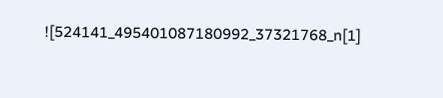![524141_495401087180992_37321768_n[1]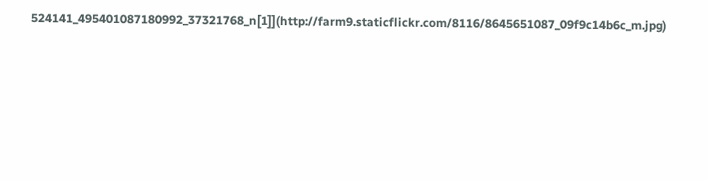524141_495401087180992_37321768_n[1]](http://farm9.staticflickr.com/8116/8645651087_09f9c14b6c_m.jpg)